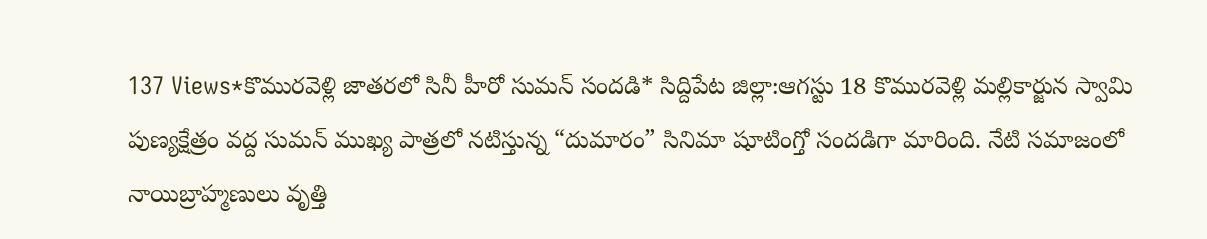137 Views*కొమురవెళ్లి జాతరలో సినీ హీరో సుమన్ సందడి* సిద్దిపేట జిల్లా:ఆగస్టు 18 కొమురవెళ్లి మల్లికార్జున స్వామి పుణ్యక్షేత్రం వద్ద సుమన్ ముఖ్య పాత్రలో నటిస్తున్న “దుమారం” సినిమా షూటింగ్తో సందడిగా మారింది. నేటి సమాజంలో నాయిబ్రాహ్మణులు వృత్తి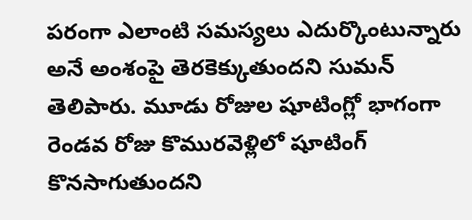పరంగా ఎలాంటి సమస్యలు ఎదుర్కొంటున్నారు అనే అంశంపై తెరకెక్కుతుందని సుమన్ తెలిపారు. మూడు రోజుల షూటింగ్లో భాగంగా రెండవ రోజు కొమురవెళ్లిలో షూటింగ్ కొనసాగుతుందని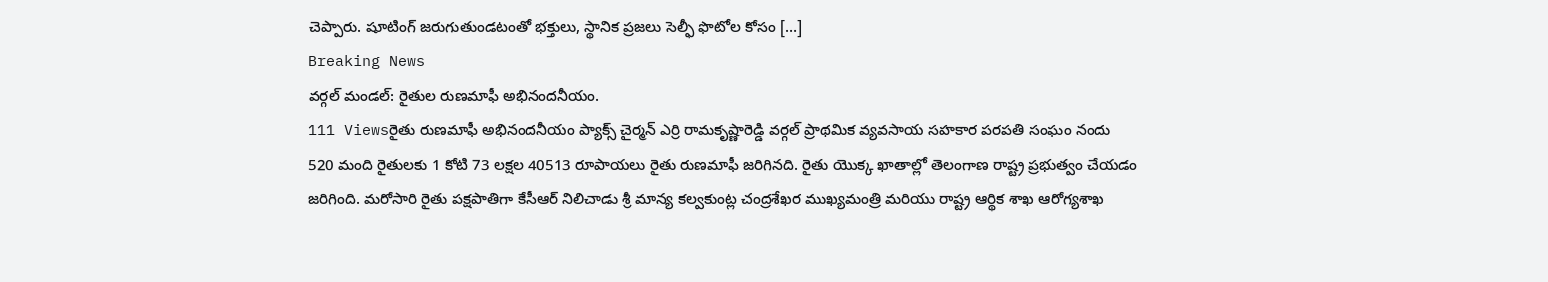చెప్పారు. షూటింగ్ జరుగుతుండటంతో భక్తులు, స్థానిక ప్రజలు సెల్ఫీ ఫొటోల కోసం […]
Breaking News
వర్గల్ మండల్: రైతుల రుణమాఫీ అభినందనీయం.
111 Viewsరైతు రుణమాఫీ అభినందనీయం ప్యాక్స్ చైర్మన్ ఎర్రి రామకృష్ణారెడ్డి వర్గల్ ప్రాథమిక వ్యవసాయ సహకార పరపతి సంఘం నందు 520 మంది రైతులకు 1 కోటి 73 లక్షల 40513 రూపాయలు రైతు రుణమాఫీ జరిగినది. రైతు యొక్క ఖాతాల్లో తెలంగాణ రాష్ట్ర ప్రభుత్వం చేయడం జరిగింది. మరోసారి రైతు పక్షపాతిగా కేసీఆర్ నిలిచాడు శ్రీ మాన్య కల్వకుంట్ల చంద్రశేఖర ముఖ్యమంత్రి మరియు రాష్ట్ర ఆర్థిక శాఖ ఆరోగ్యశాఖ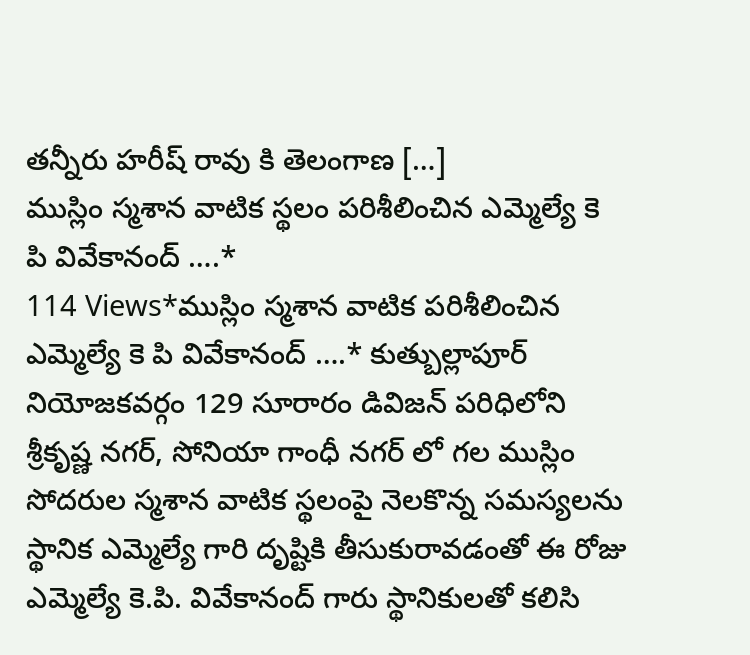తన్నీరు హరీష్ రావు కి తెలంగాణ […]
ముస్లిం స్మశాన వాటిక స్థలం పరిశీలించిన ఎమ్మెల్యే కె పి వివేకానంద్ ….*
114 Views*ముస్లిం స్మశాన వాటిక పరిశీలించిన ఎమ్మెల్యే కె పి వివేకానంద్ ….* కుత్బుల్లాపూర్ నియోజకవర్గం 129 సూరారం డివిజన్ పరిధిలోని శ్రీకృష్ణ నగర్, సోనియా గాంధీ నగర్ లో గల ముస్లిం సోదరుల స్మశాన వాటిక స్థలంపై నెలకొన్న సమస్యలను స్థానిక ఎమ్మెల్యే గారి దృష్టికి తీసుకురావడంతో ఈ రోజు ఎమ్మెల్యే కె.పి. వివేకానంద్ గారు స్థానికులతో కలిసి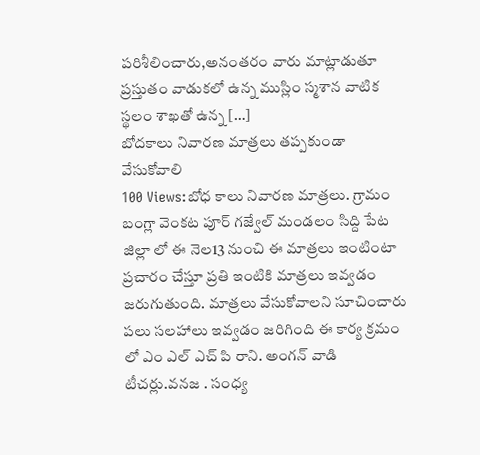పరిశీలించారు,అనంతరం వారు మాట్లాడుతూ ప్రస్తుతం వాడుకలో ఉన్న ముస్లిం స్మశాన వాటిక స్థలం శాఖతో ఉన్న […]
బోదకాలు నివారణ మాత్రలు తప్పకుండా వేసుకోవాలి
100 Views:బోధ కాలు నివారణ మాత్రలు. గ్రామం బంగ్లా వెంకట పూర్ గజ్వేల్ మండలం సిద్ది పేట జిల్లా లో ఈ నెల13 నుంచి ఈ మాత్రలు ఇంటింటా ప్రచారం చేస్తూ ప్రతి ఇంటికి మాత్రలు ఇవ్వడం జరుగుతుంది. మాత్రలు వేసుకోవాలని సూచించారు పలు సలహాలు ఇవ్వడం జరిగింది ఈ కార్య క్రమం లో ఎం ఎల్ ఎచ్ పి రాని. అంగన్ వాడి టీచర్లు.వనజ . సంధ్య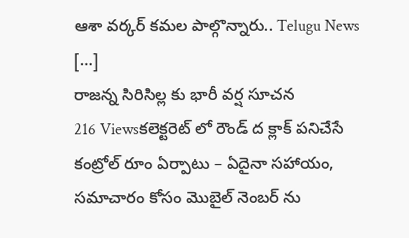ఆశా వర్కర్ కమల పాల్గొన్నారు.. Telugu News […]
రాజన్న సిరిసిల్ల కు భారీ వర్ష సూచన
216 Viewsకలెక్టరెట్ లో రౌండ్ ద క్లాక్ పనిచేసే కంట్రోల్ రూం ఏర్పాటు – ఏదైనా సహాయం, సమాచారం కోసం మొబైల్ నెంబర్ ను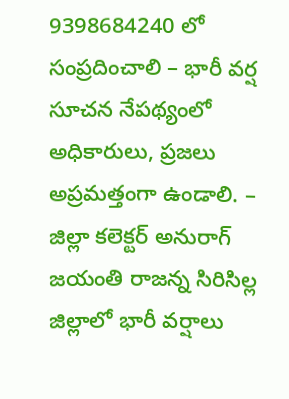9398684240 లో సంప్రదించాలి – భారీ వర్ష సూచన నేపథ్యంలో అధికారులు, ప్రజలు అప్రమత్తంగా ఉండాలి. – జిల్లా కలెక్టర్ అనురాగ్ జయంతి రాజన్న సిరిసిల్ల జిల్లాలో భారీ వర్షాలు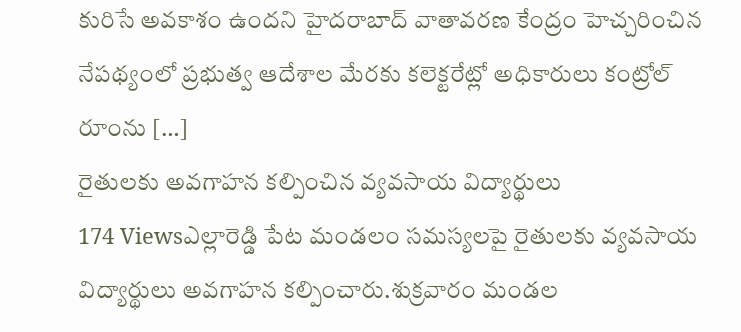కురిసే అవకాశం ఉందని హైదరాబాద్ వాతావరణ కేంద్రం హెచ్చరించిన నేపథ్యంలో ప్రభుత్వ ఆదేశాల మేరకు కలెక్టరేట్లో అధికారులు కంట్రోల్ రూంను […]
రైతులకు అవగాహన కల్పించిన వ్యవసాయ విద్యార్థులు
174 Viewsఎల్లారెడ్డి పేట మండలం సమస్యలపై రైతులకు వ్యవసాయ విద్యార్థులు అవగాహన కల్పించారు.శుక్రవారం మండల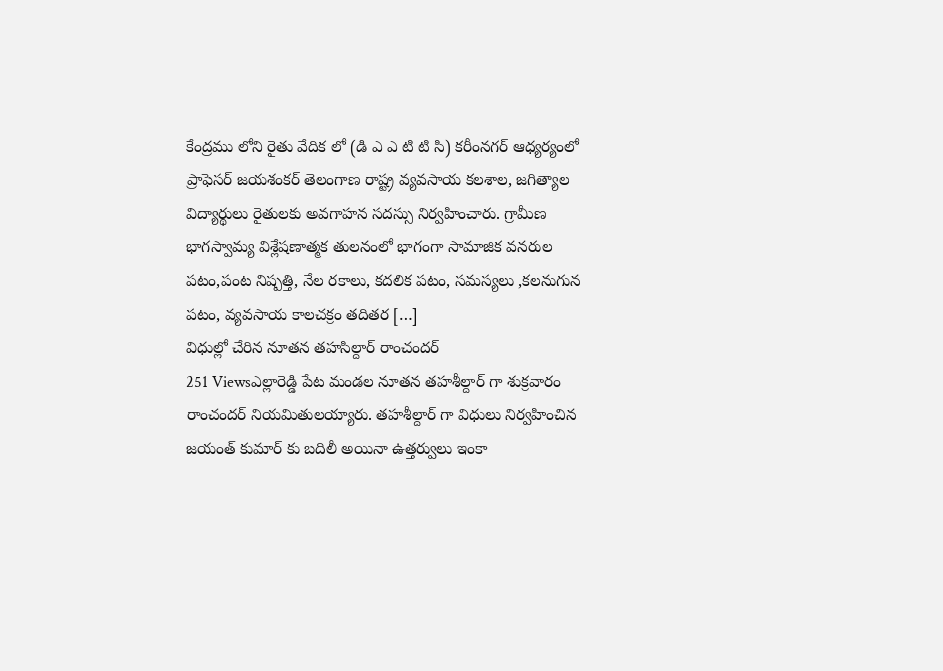కేంద్రము లోని రైతు వేదిక లో (డి ఎ ఎ టి టి సి) కరీంనగర్ ఆధ్యర్యంలో ప్రాఫెసర్ జయశంకర్ తెలంగాణ రాష్ట్ర వ్యవసాయ కలశాల, జగిత్యాల విద్యార్థులు రైతులకు అవగాహన సదస్సు నిర్వహించారు. గ్రామీణ భాగస్వామ్య విశ్లేషణాత్మక తులనంలో భాగంగా సామాజిక వనరుల పటం,పంట నిష్పత్తి, నేల రకాలు, కదలిక పటం, సమస్యలు ,కలనుగున పటం, వ్యవసాయ కాలచక్రం తదితర […]
విధుల్లో చేరిన నూతన తహసిల్దార్ రాంచందర్
251 Viewsఎల్లారెడ్డి పేట మండల నూతన తహశీల్దార్ గా శుక్రవారం రాంచందర్ నియమితులయ్యారు. తహశీల్దార్ గా విధులు నిర్వహించిన జయంత్ కుమార్ కు బదిలీ అయినా ఉత్తర్వులు ఇంకా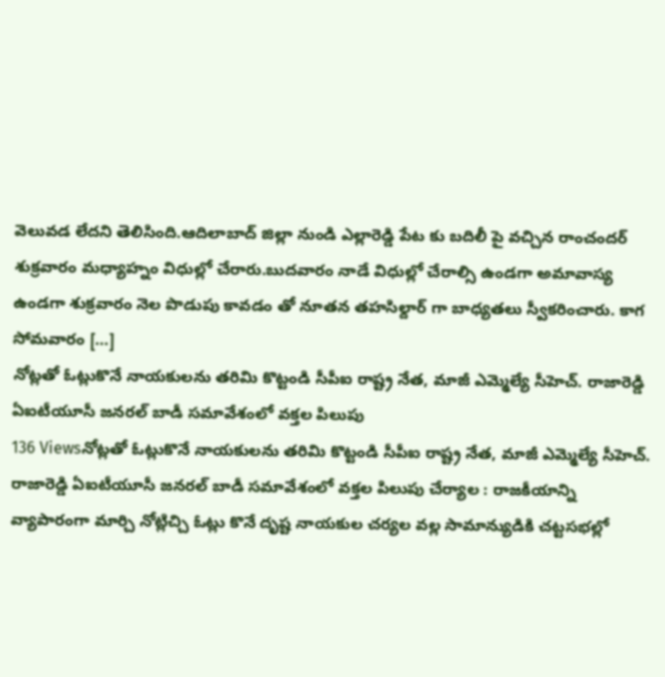వెలువడ లేదని తెలిసింది.ఆదిలాబాద్ జిల్లా నుండి ఎల్లారెడ్డి పేట కు బదిలీ పై వచ్చిన రాంచందర్ శుక్రవారం మధ్యాహ్నం విధుల్లో చేరారు.బుదవారం నాడే విధుల్లో చేరాల్సి ఉండగా అమావాస్య ఉండగా శుక్రవారం నెల పొడుపు కావడం తో నూతన తహసిల్దార్ గా బాధ్యతలు స్వీకరించారు. కాగ సోమవారం […]
నోట్లతో ఓట్లుకొనే నాయకులను తరిమి కొట్టండి సీపీఐ రాష్ట్ర నేత, మాజీ ఎమ్మెల్యే సీహెచ్. రాజారెడ్డి ఏఐటీయూసీ జనరల్ బాడీ సమావేశంలో వక్తల పిలుపు
136 Viewsనోట్లతో ఓట్లుకొనే నాయకులను తరిమి కొట్టండి సీపీఐ రాష్ట్ర నేత, మాజీ ఎమ్మెల్యే సీహెచ్. రాజారెడ్డి ఏఐటీయూసీ జనరల్ బాడీ సమావేశంలో వక్తల పిలుపు చేర్యాల : రాజకీయాన్ని వ్యాపారంగా మార్చి నోట్లిచ్చి ఓట్లు కొనే దృష్ట నాయకుల చర్యల వల్ల సామాన్యుడికి చట్టసభల్లో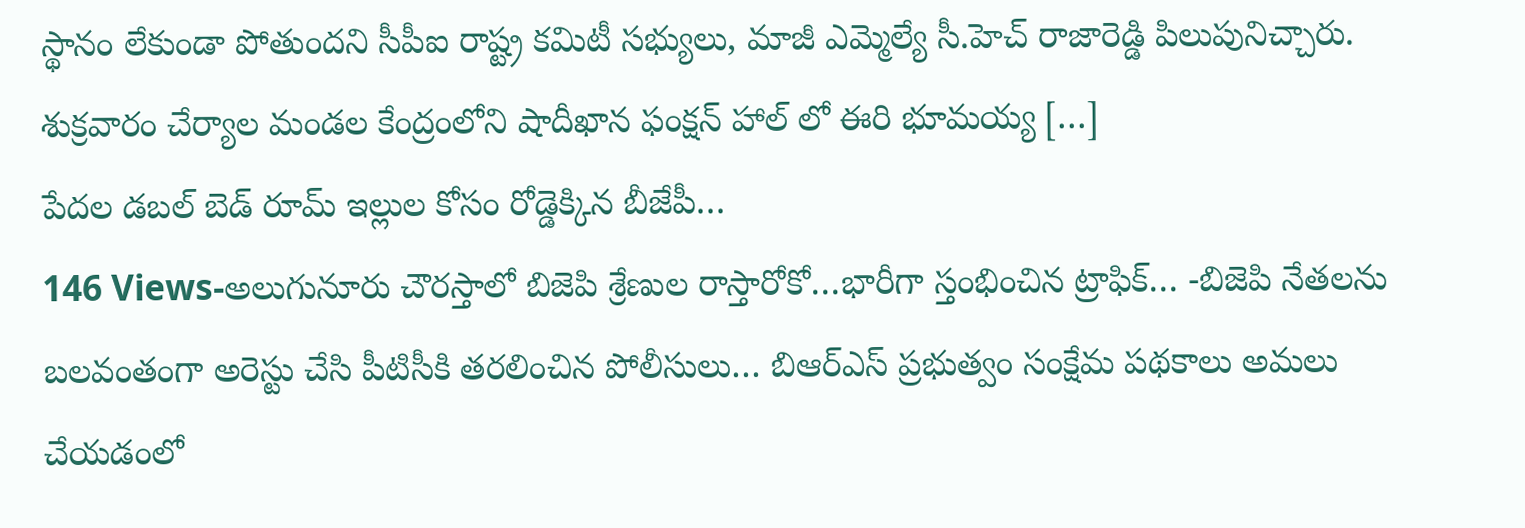స్థానం లేకుండా పోతుందని సీపీఐ రాష్ట్ర కమిటీ సభ్యులు, మాజీ ఎమ్మెల్యే సీ.హెచ్ రాజారెడ్డి పిలుపునిచ్చారు. శుక్రవారం చేర్యాల మండల కేంద్రంలోని షాదీఖాన ఫంక్షన్ హాల్ లో ఈరి భూమయ్య […]
పేదల డబల్ బెడ్ రూమ్ ఇల్లుల కోసం రోడ్డెక్కిన బీజేపీ…
146 Views-అలుగునూరు చౌరస్తాలో బిజెపి శ్రేణుల రాస్తారోకో…భారీగా స్తంభించిన ట్రాఫిక్… -బిజెపి నేతలను బలవంతంగా అరెస్టు చేసి పీటిసీకి తరలించిన పోలీసులు… బిఆర్ఎస్ ప్రభుత్వం సంక్షేమ పథకాలు అమలు చేయడంలో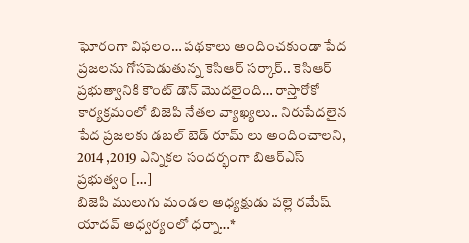ఘోరంగా విఫలం… పథకాలు అందించకుండా పేద ప్రజలను గోసపెడుతున్న కెసిఆర్ సర్కార్.. కెసిఆర్ ప్రభుత్వానికి కౌంట్ డౌన్ మొదలైంది… రాస్తారోకో కార్యక్రమంలో బిజెపి నేతల వ్యాఖ్యలు.. నిరుపేదలైన పేద ప్రజలకు డబల్ బెడ్ రూమ్ లు అందించాలని, 2014 ,2019 ఎన్నికల సందర్భంగా బిఆర్ఎస్ ప్రభుత్వం […]
బిజెపి ములుగు మండల అధ్యక్షుడు పల్లె రమేష్ యాదవ్ అధ్వర్యంలో ధర్నా…*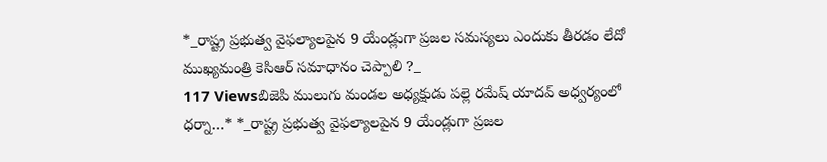*_రాష్ట్ర ప్రభుత్వ వైఫల్యాలపైన 9 యేండ్లుగా ప్రజల సమస్యలు ఎందుకు తీరడం లేదో ముఖ్యమంత్రి కెసిఆర్ సమాధానం చెప్పాలి ?_
117 Viewsబిజెపి ములుగు మండల అధ్యక్షుడు పల్లె రమేష్ యాదవ్ అధ్వర్యంలో ధర్నా…* *_రాష్ట్ర ప్రభుత్వ వైఫల్యాలపైన 9 యేండ్లుగా ప్రజల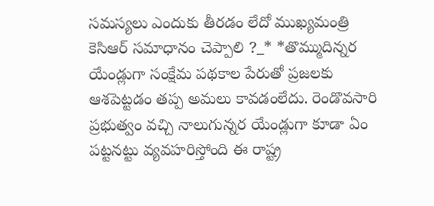సమస్యలు ఎందుకు తీరడం లేదో ముఖ్యమంత్రి కెసిఆర్ సమాధానం చెప్పాలి ?_* *తొమ్ముదిన్నర యేండ్లుగా సంక్షేమ పథకాల పేరుతో ప్రజలకు ఆశపెట్టడం తప్ప అమలు కావడంలేదు. రెండొవసారి ప్రభుత్వం వచ్చి నాలుగున్నర యేండ్లుగా కూడా ఏం పట్టనట్టు వ్యవహరిస్తోంది ఈ రాష్ట్ర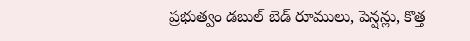ప్రభుత్వం డబుల్ బెడ్ రూములు, పెన్షన్లు, కొత్త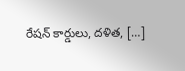రేషన్ కార్డులు, దళిత, […]